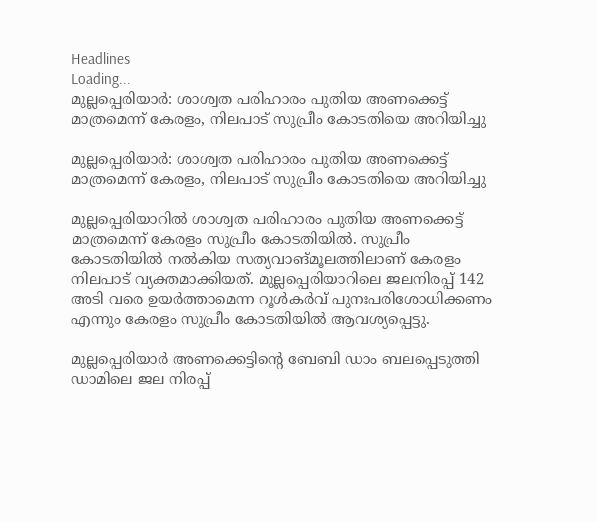Headlines
Loading...
മുല്ലപ്പെരിയാര്‍: ശാശ്വത പരിഹാരം പുതിയ അണക്കെട്ട് മാത്രമെന്ന് കേരളം, നിലപാട് സുപ്രീം കോടതിയെ അറിയിച്ചു

മുല്ലപ്പെരിയാര്‍: ശാശ്വത പരിഹാരം പുതിയ അണക്കെട്ട് മാത്രമെന്ന് കേരളം, നിലപാട് സുപ്രീം കോടതിയെ അറിയിച്ചു

മുല്ലപ്പെരിയാറില്‍ ശാശ്വത പരിഹാരം പുതിയ അണക്കെട്ട് മാത്രമെന്ന് കേരളം സുപ്രീം കോടതിയില്‍. സുപ്രീം കോടതിയില്‍ നല്‍കിയ സത്യവാങ്മൂലത്തിലാണ് കേരളം നിലപാട് വ്യക്തമാക്കിയത്. മുല്ലപ്പെരിയാറിലെ ജലനിരപ്പ് 142 അടി വരെ ഉയര്‍ത്താമെന്ന റൂള്‍കര്‍വ് പുനഃപരിശോധിക്കണം എന്നും കേരളം സുപ്രീം കോടതിയില്‍ ആവശ്യപ്പെട്ടു.

മുല്ലപ്പെരിയാര്‍ അണക്കെട്ടിന്റെ ബേബി ഡാം ബലപ്പെടുത്തി ഡാമിലെ ജല നിരപ്പ്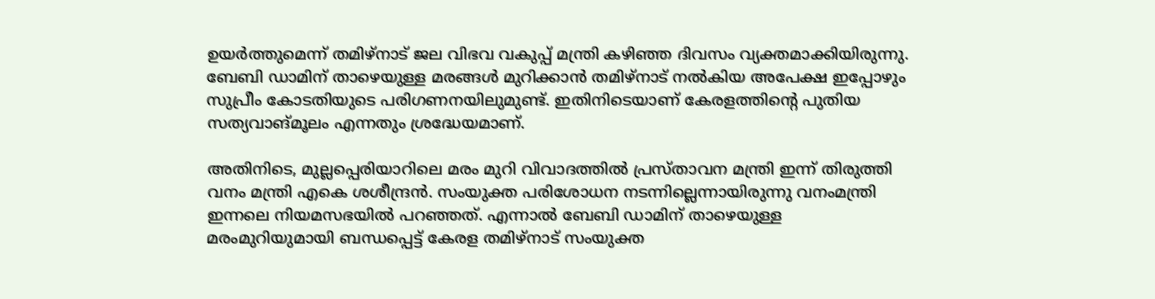ഉയര്‍ത്തുമെന്ന് തമിഴ്‌നാട് ജല വിഭവ വകുപ്പ് മന്ത്രി കഴിഞ്ഞ ദിവസം വ്യക്തമാക്കിയിരുന്നു. ബേബി ഡാമിന് താഴെയുള്ള മരങ്ങള്‍ മുറിക്കാന്‍ തമിഴ്‌നാട് നല്‍കിയ അപേക്ഷ ഇപ്പോഴും സുപ്രീം കോടതിയുടെ പരിഗണനയിലുമുണ്ട്. ഇതിനിടെയാണ് കേരളത്തിന്റെ പുതിയ സത്യവാങ്മൂലം എന്നതും ശ്രദ്ധേയമാണ്.

അതിനിടെ, മുല്ലപ്പെരിയാറിലെ മരം മുറി വിവാദത്തില്‍ പ്രസ്താവന മന്ത്രി ഇന്ന് തിരുത്തി വനം മന്ത്രി എകെ ശശീന്ദ്രന്‍. സംയുക്ത പരിശോധന നടന്നില്ലെന്നായിരുന്നു വനംമന്ത്രി ഇന്നലെ നിയമസഭയില്‍ പറഞ്ഞത്. എന്നാല്‍ ബേബി ഡാമിന് താഴെയുള്ള മരംമുറിയുമായി ബന്ധപ്പെട്ട് കേരള തമിഴ്‌നാട് സംയുക്ത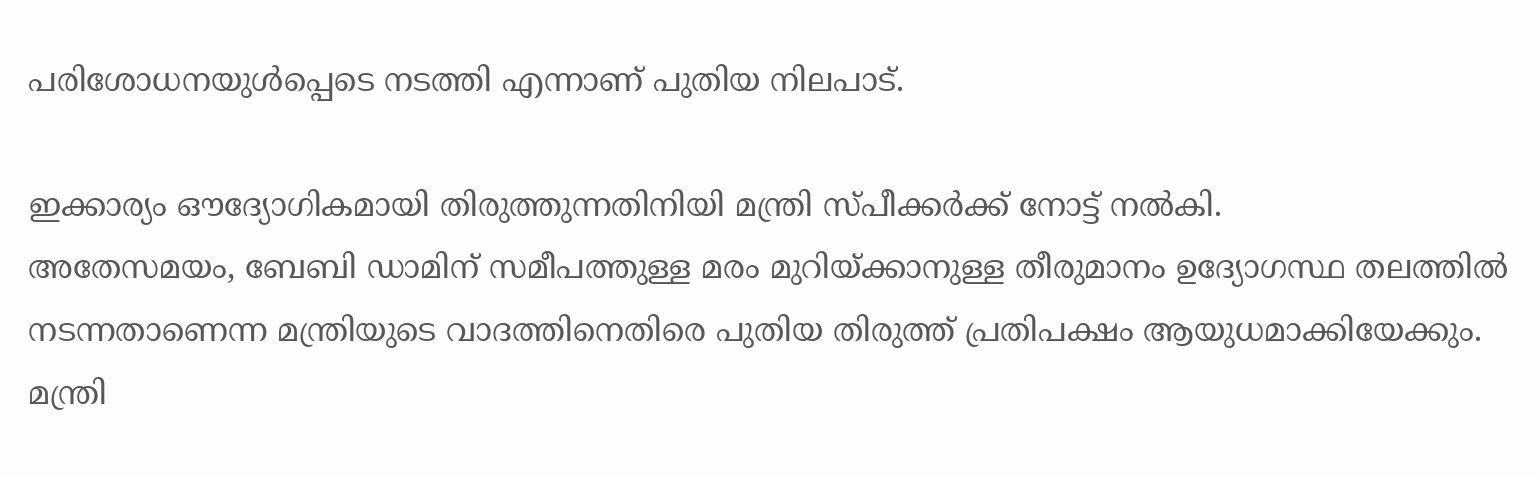പരിശോധനയുള്‍പ്പെടെ നടത്തി എന്നാണ് പുതിയ നിലപാട്.

ഇക്കാര്യം ഔദ്യോഗികമായി തിരുത്തുന്നതിനിയി മന്ത്രി സ്പീക്കര്‍ക്ക് നോട്ട് നല്‍കി.
അതേസമയം, ബേബി ഡാമിന് സമീപത്തുള്ള മരം മുറിയ്ക്കാനുള്ള തീരുമാനം ഉദ്യോഗസ്ഥ തലത്തില്‍ നടന്നതാണെന്ന മന്ത്രിയുടെ വാദത്തിനെതിരെ പുതിയ തിരുത്ത് പ്രതിപക്ഷം ആയുധമാക്കിയേക്കും. മന്ത്രി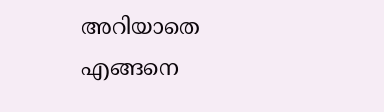അറിയാതെ എങ്ങനെ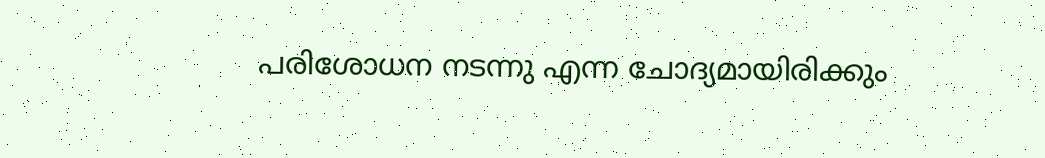പരിശോധന നടന്നു എന്ന ചോദ്യമായിരിക്കും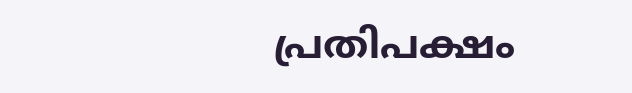പ്രതിപക്ഷം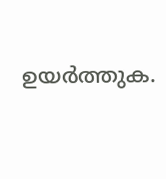ഉയര്‍ത്തുക.